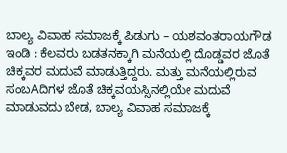ಬಾಲ್ಯ ವಿವಾಹ ಸಮಾಜಕ್ಕೆ ಪಿಡುಗು – ಯಶವಂತರಾಯಗೌಡ
ಇಂಡಿ : ಕೆಲವರು ಬಡತನಕ್ಕಾಗಿ ಮನೆಯಲ್ಲಿ ದೊಡ್ಡವರ ಜೊತೆ ಚಿಕ್ಕವರ ಮದುವೆ ಮಾಡುತ್ತಿದ್ದರು. ಮತ್ತು ಮನೆಯಲ್ಲಿರುವ ಸಂಬAದಿಗಳ ಜೊತೆ ಚಿಕ್ಕವಯಸ್ಸಿನಲ್ಲಿಯೇ ಮದುವೆ ಮಾಡುವದು ಬೇಡ, ಬಾಲ್ಯ ವಿವಾಹ ಸಮಾಜಕ್ಕೆ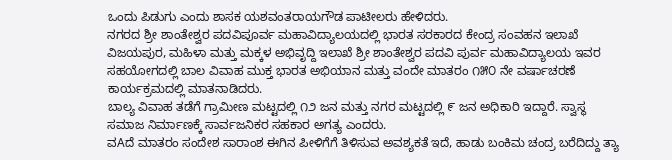ಒಂದು ಪಿಡುಗು ಎಂದು ಶಾಸಕ ಯಶವಂತರಾಯಗೌಡ ಪಾಟೀಲರು ಹೇಳಿದರು.
ನಗರದ ಶ್ರೀ ಶಾಂತೇಶ್ವರ ಪದವಿಪೂರ್ವ ಮಹಾವಿದ್ಯಾಲಯದಲ್ಲಿ ಭಾರತ ಸರಕಾರದ ಕೇಂದ್ರ ಸಂವಹನ ಇಲಾಖೆ ವಿಜಯಪುರ, ಮಹಿಳಾ ಮತ್ತು ಮಕ್ಕಳ ಅಭಿವೃದ್ದಿ ಇಲಾಖೆ ಶ್ರೀ ಶಾಂತೇಶ್ವರ ಪದವಿ ಪುರ್ವ ಮಹಾವಿದ್ಯಾಲಯ ಇವರ ಸಹಯೋಗದಲ್ಲಿ ಬಾಲ ವಿವಾಹ ಮುಕ್ತ ಭಾರತ ಅಭಿಯಾನ ಮತ್ತು ವಂದೇ ಮಾತರಂ ೧೫೦ ನೇ ವರ್ಷಾಚರಣೆ ಕಾರ್ಯಕ್ರಮದಲ್ಲಿ ಮಾತನಾಡಿದರು.
ಬಾಲ್ಯ ವಿವಾಹ ತಡೆಗೆ ಗ್ರಾಮೀಣ ಮಟ್ಟದಲ್ಲಿ ೧೨ ಜನ ಮತ್ತು ನಗರ ಮಟ್ಟದಲ್ಲಿ ೯ ಜನ ಅಧಿಕಾರಿ ಇದ್ದಾರೆ. ಸ್ವಾಸ್ಥ ಸಮಾಜ ನಿರ್ಮಾಣಕ್ಕೆ ಸಾರ್ವಜನಿಕರ ಸಹಕಾರ ಅಗತ್ಯ ಎಂದರು.
ವAದೆ ಮಾತರಂ ಸಂದೇಶ ಸಾರಾಂಶ ಈಗಿನ ಪೀಳಿಗೆಗೆ ತಿಳಿಸುವ ಅವಶ್ಯಕತೆ ಇದೆ, ಹಾಡು ಬಂಕಿಮ ಚಂದ್ರ ಬರೆದಿದ್ದು ತ್ಯಾ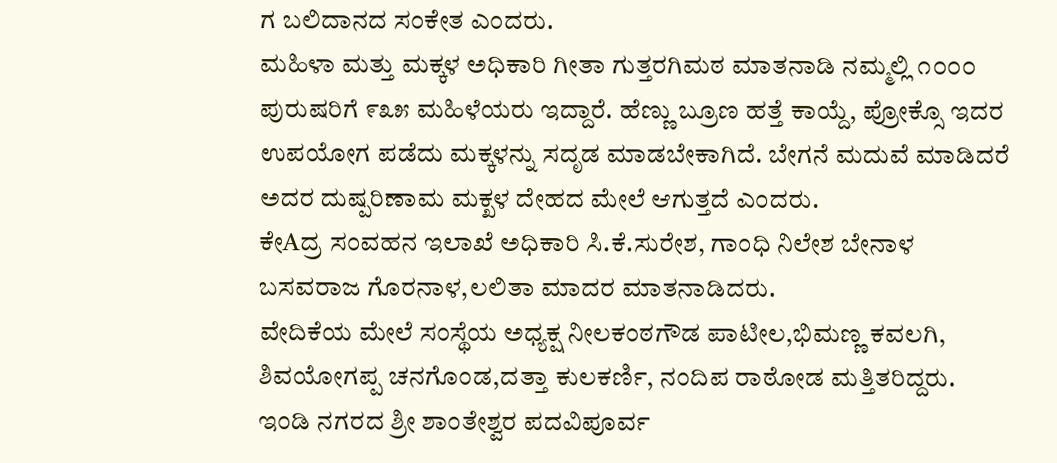ಗ ಬಲಿದಾನದ ಸಂಕೇತ ಎಂದರು.
ಮಹಿಳಾ ಮತ್ತು ಮಕ್ಕಳ ಅಧಿಕಾರಿ ಗೀತಾ ಗುತ್ತರಗಿಮಠ ಮಾತನಾಡಿ ನಮ್ಮಲ್ಲಿ ೧೦೦೦ ಪುರುಷರಿಗೆ ೯೩೫ ಮಹಿಳೆಯರು ಇದ್ದಾರೆ. ಹೆಣ್ಣು ಬ್ರೂಣ ಹತ್ತೆ ಕಾಯ್ದೆ, ಪ್ರೋಕ್ಸೊ ಇದರ ಉಪಯೋಗ ಪಡೆದು ಮಕ್ಕಳನ್ನು ಸದೃಡ ಮಾಡಬೇಕಾಗಿದೆ. ಬೇಗನೆ ಮದುವೆ ಮಾಡಿದರೆ ಅದರ ದುಷ್ಪರಿಣಾಮ ಮಕ್ಖಳ ದೇಹದ ಮೇಲೆ ಆಗುತ್ತದೆ ಎಂದರು.
ಕೇAದ್ರ ಸಂವಹನ ಇಲಾಖೆ ಅಧಿಕಾರಿ ಸಿ.ಕೆ.ಸುರೇಶ, ಗಾಂಧಿ ನಿಲೇಶ ಬೇನಾಳ ಬಸವರಾಜ ಗೊರನಾಳ,ಲಲಿತಾ ಮಾದರ ಮಾತನಾಡಿದರು.
ವೇದಿಕೆಯ ಮೇಲೆ ಸಂಸ್ಥೆಯ ಅಧ್ಯಕ್ಷ ನೀಲಕಂಠಗೌಡ ಪಾಟೀಲ,ಭಿಮಣ್ಣ ಕವಲಗಿ, ಶಿವಯೋಗಪ್ಪ ಚನಗೊಂಡ,ದತ್ತಾ ಕುಲಕರ್ಣಿ, ನಂದಿಪ ರಾಠೋಡ ಮತ್ತಿತರಿದ್ದರು.
ಇಂಡಿ ನಗರದ ಶ್ರೀ ಶಾಂತೇಶ್ವರ ಪದವಿಪೂರ್ವ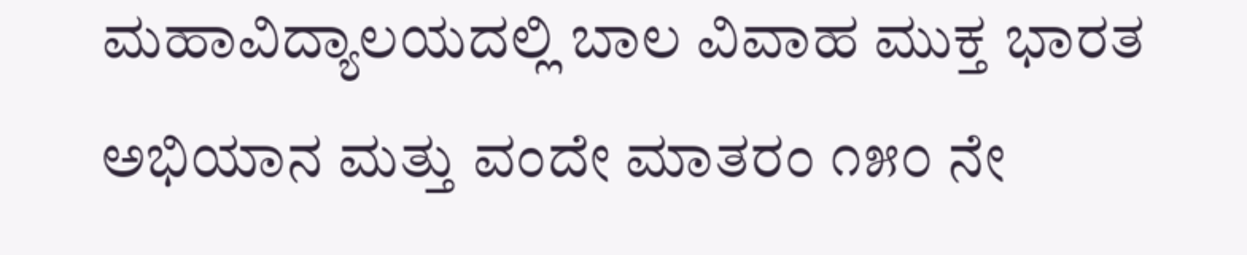ಮಹಾವಿದ್ಯಾಲಯದಲ್ಲಿ ಬಾಲ ವಿವಾಹ ಮುಕ್ತ ಭಾರತ ಅಭಿಯಾನ ಮತ್ತು ವಂದೇ ಮಾತರಂ ೧೫೦ ನೇ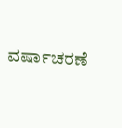ವರ್ಷಾಚರಣೆ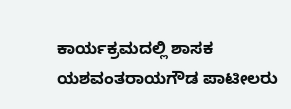ಕಾರ್ಯಕ್ರಮದಲ್ಲಿ ಶಾಸಕ ಯಶವಂತರಾಯಗೌಡ ಪಾಟೀಲರು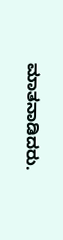ಮಾತನಾಡಿದರು.